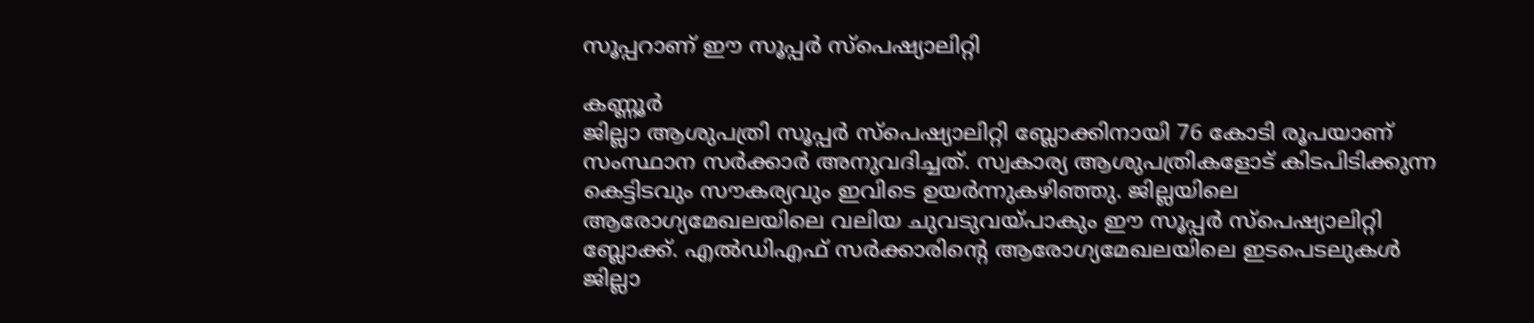സൂപ്പറാണ് ഈ സൂപ്പർ സ്പെഷ്യാലിറ്റി

കണ്ണൂർ
ജില്ലാ ആശുപത്രി സൂപ്പർ സ്പെഷ്യാലിറ്റി ബ്ലോക്കിനായി 76 കോടി രൂപയാണ് സംസ്ഥാന സർക്കാർ അനുവദിച്ചത്. സ്വകാര്യ ആശുപത്രികളോട് കിടപിടിക്കുന്ന കെട്ടിടവും സൗകര്യവും ഇവിടെ ഉയർന്നുകഴിഞ്ഞു. ജില്ലയിലെ ആരോഗ്യമേഖലയിലെ വലിയ ചുവടുവയ്പാകും ഈ സൂപ്പർ സ്പെഷ്യാലിറ്റി ബ്ലോക്ക്. എൽഡിഎഫ് സർക്കാരിന്റെ ആരോഗ്യമേഖലയിലെ ഇടപെടലുകൾ ജില്ലാ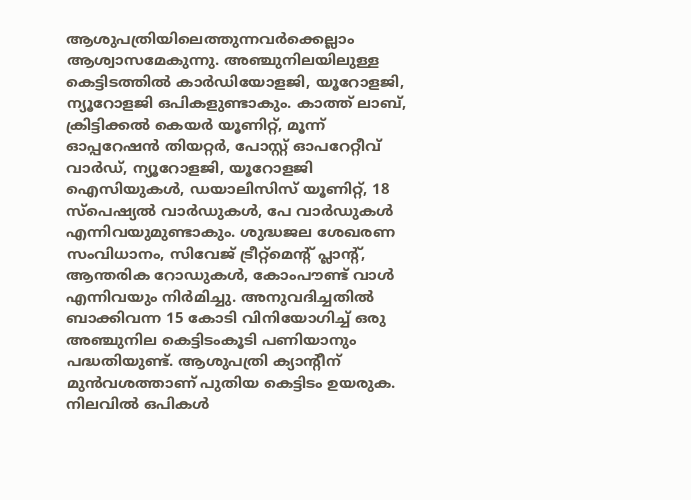ആശുപത്രിയിലെത്തുന്നവർക്കെല്ലാം ആശ്വാസമേകുന്നു. അഞ്ചുനിലയിലുള്ള കെട്ടിടത്തിൽ കാർഡിയോളജി, യൂറോളജി, ന്യൂറോളജി ഒപികളുണ്ടാകും. കാത്ത് ലാബ്, ക്രിട്ടിക്കൽ കെയർ യൂണിറ്റ്, മൂന്ന് ഓപ്പറേഷൻ തിയറ്റർ, പോസ്റ്റ് ഓപറേറ്റീവ് വാർഡ്, ന്യൂറോളജി, യൂറോളജി ഐസിയുകൾ, ഡയാലിസിസ് യൂണിറ്റ്, 18 സ്പെഷ്യൽ വാർഡുകൾ, പേ വാർഡുകൾ എന്നിവയുമുണ്ടാകും. ശുദ്ധജല ശേഖരണ സംവിധാനം, സിവേജ് ട്രീറ്റ്മെന്റ് പ്ലാന്റ്, ആന്തരിക റോഡുകൾ, കോംപൗണ്ട് വാൾ എന്നിവയും നിർമിച്ചു. അനുവദിച്ചതിൽ ബാക്കിവന്ന 15 കോടി വിനിയോഗിച്ച് ഒരു അഞ്ചുനില കെട്ടിടംകൂടി പണിയാനും പദ്ധതിയുണ്ട്. ആശുപത്രി ക്യാന്റീന് മുൻവശത്താണ് പുതിയ കെട്ടിടം ഉയരുക. നിലവിൽ ഒപികൾ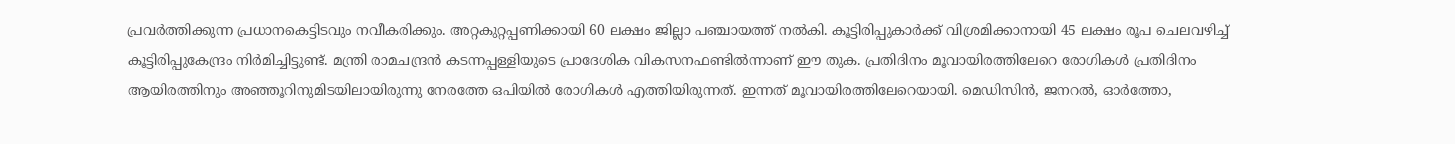പ്രവർത്തിക്കുന്ന പ്രധാനകെട്ടിടവും നവീകരിക്കും. അറ്റകുറ്റപ്പണിക്കായി 60 ലക്ഷം ജില്ലാ പഞ്ചായത്ത് നൽകി. കൂട്ടിരിപ്പുകാർക്ക് വിശ്രമിക്കാനായി 45 ലക്ഷം രൂപ ചെലവഴിച്ച് കൂട്ടിരിപ്പുകേന്ദ്രം നിർമിച്ചിട്ടുണ്ട്. മന്ത്രി രാമചന്ദ്രൻ കടന്നപ്പള്ളിയുടെ പ്രാദേശിക വികസനഫണ്ടിൽന്നാണ് ഈ തുക. പ്രതിദിനം മൂവായിരത്തിലേറെ രോഗികൾ പ്രതിദിനം ആയിരത്തിനും അഞ്ഞൂറിനുമിടയിലായിരുന്നു നേരത്തേ ഒപിയിൽ രോഗികൾ എത്തിയിരുന്നത്. ഇന്നത് മൂവായിരത്തിലേറെയായി. മെഡിസിൻ, ജനറൽ, ഓർത്തോ,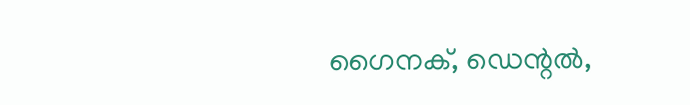ഗൈനക്, ഡെന്റൽ,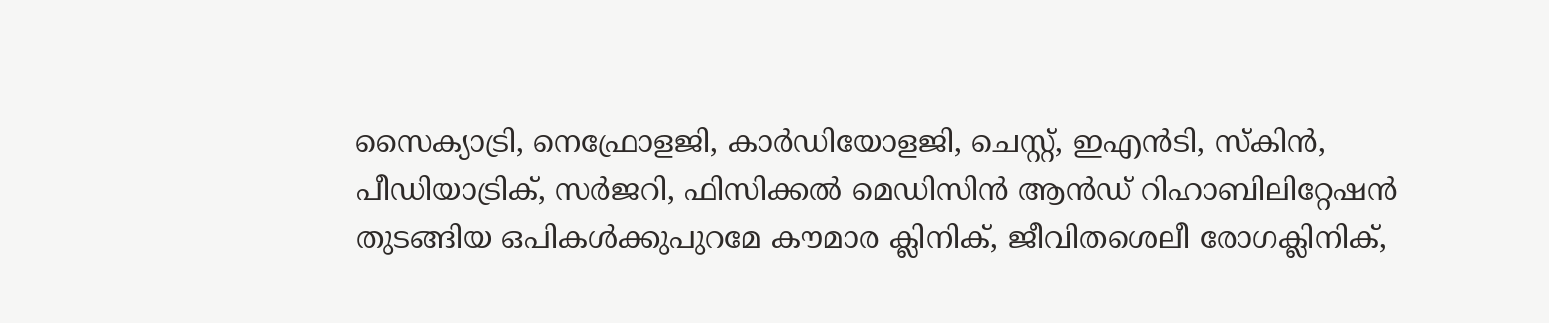സൈക്യാട്രി, നെഫ്രോളജി, കാർഡിയോളജി, ചെസ്റ്റ്, ഇഎൻടി, സ്കിൻ, പീഡിയാട്രിക്, സർജറി, ഫിസിക്കൽ മെഡിസിൻ ആൻഡ് റിഹാബിലിറ്റേഷൻ തുടങ്ങിയ ഒപികൾക്കുപുറമേ കൗമാര ക്ലിനിക്, ജീവിതശെലീ രോഗക്ലിനിക്,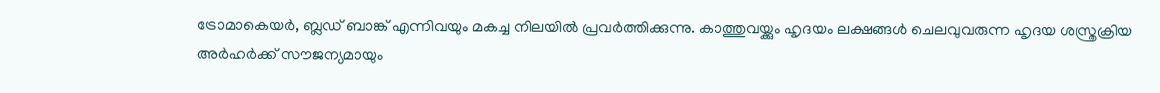ട്രോമാകെയർ, ബ്ലഡ് ബാങ്ക് എന്നിവയും മകച്ച നിലയിൽ പ്രവർത്തിക്കുന്നു. കാത്തുവയ്ക്കും ഹൃദയം ലക്ഷങ്ങൾ ചെലവുവരുന്ന ഹൃദയ ശസ്ത്രക്രിയ അർഹർക്ക് സൗജന്യമായും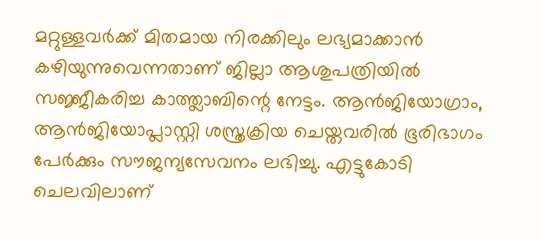മറ്റുള്ളവർക്ക് മിതമായ നിരക്കിലും ലഭ്യമാക്കാൻ കഴിയുന്നുവെന്നതാണ് ജില്ലാ ആശുപത്രിയിൽ സജ്ജീകരിച്ച കാത്ത്ലാബിന്റെ നേട്ടം. ആൻജിയോഗ്രാം, ആൻജിയോപ്ലാസ്റ്റി ശസ്ത്രക്രിയ ചെയ്തവരിൽ ഭൂരിഭാഗം പേർക്കും സൗജന്യസേവനം ലഭിച്ചു. എട്ടുകോടി ചെലവിലാണ്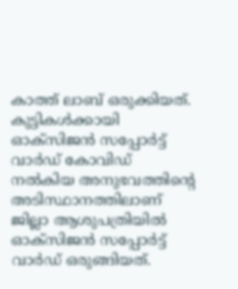കാത്ത് ലാബ് ഒരുക്കിയത്. കുട്ടികൾക്കായി ഓക്സിജൻ സപ്പോർട്ട് വാർഡ് കോവിഡ് നൽകിയ അനുഭവത്തിന്റെ അടിസ്ഥാനത്തിലാണ് ജില്ലാ ആശുപത്രിയിൽ ഓക്സിജൻ സപ്പോർട്ട് വാർഡ് ഒരുങ്ങിയത്.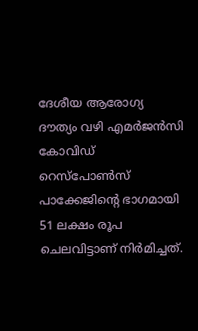ദേശീയ ആരോഗ്യ ദൗത്യം വഴി എമർജൻസി കോവിഡ് റെസ്പോൺസ് പാക്കേജിന്റെ ഭാഗമായി 51 ലക്ഷം രൂപ ചെലവിട്ടാണ് നിർമിച്ചത്.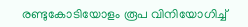രണ്ടുകോടിയോളം രൂപ വിനിയോഗിച്ച്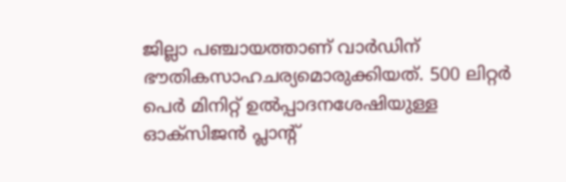ജില്ലാ പഞ്ചായത്താണ് വാർഡിന് ഭൗതികസാഹചര്യമൊരുക്കിയത്. 500 ലിറ്റർ പെർ മിനിറ്റ് ഉൽപ്പാദനശേഷിയുള്ള ഓക്സിജൻ പ്ലാന്റ്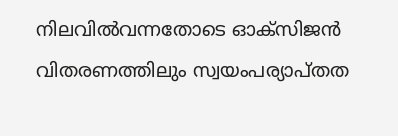നിലവിൽവന്നതോടെ ഓക്സിജൻ വിതരണത്തിലും സ്വയംപര്യാപ്തത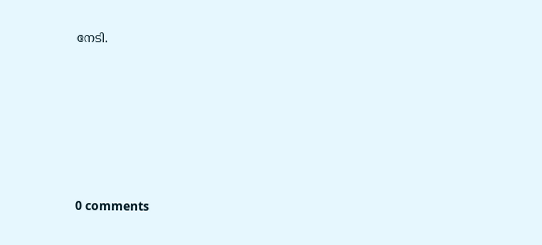നേടി.









0 comments